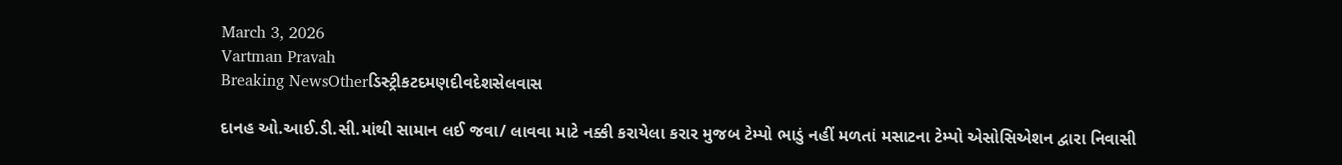March 3, 2026
Vartman Pravah
Breaking NewsOtherડિસ્ટ્રીકટદમણદીવદેશસેલવાસ

દાનહ ઓ.આઈ.ડી.સી.માંથી સામાન લઈ જવા/ લાવવા માટે નક્કી કરાયેલા કરાર મુજબ ટેમ્‍પો ભાડું નહીં મળતાં મસાટના ટેમ્‍પો એસોસિએશન દ્વારા નિવાસી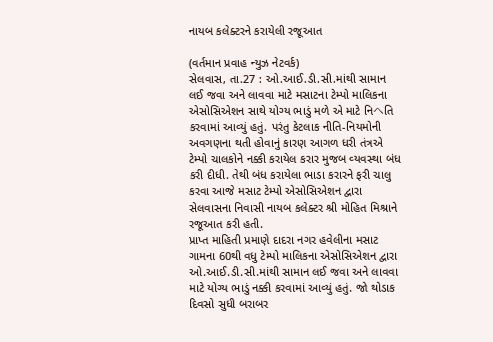નાયબ કલેક્‍ટરને કરાયેલી રજૂઆત

(વર્તમાન પ્રવાહ ન્‍યુઝ નેટવર્ક)
સેલવાસ, તા.27 : ઓ.આઈ.ડી.સી.માંથી સામાન લઈ જવા અને લાવવા માટે મસાટના ટેમ્‍પો માલિકના એસોસિએશન સાથે યોગ્‍ય ભાડું મળે એ માટે નિヘતિ કરવામાં આવ્‍યું હતું. પરંતુ કેટલાક નીતિ-નિયમોની અવગણના થતી હોવાનું કારણ આગળ ધરી તંત્રએ ટેમ્‍પો ચાલકોને નક્કી કરાયેલ કરાર મુજબ વ્‍યવસ્‍થા બંધ કરી દીધી. તેથી બંધ કરાયેલા ભાડા કરારને ફરી ચાલુ કરવા આજે મસાટ ટેમ્‍પો એસોસિએશન દ્વારા સેલવાસના નિવાસી નાયબ કલેક્‍ટર શ્રી મોહિત મિશ્રાને રજૂઆત કરી હતી.
પ્રાપ્ત માહિતી પ્રમાણે દાદરા નગર હવેલીના મસાટ ગામના 60થી વધુ ટેમ્‍પો માલિકના એસોસિએશન દ્વારા ઓ.આઈ.ડી.સી.માંથી સામાન લઈ જવા અને લાવવા માટે યોગ્‍ય ભાડું નક્કી કરવામાં આવ્‍યું હતું. જો થોડાક દિવસો સુધી બરાબર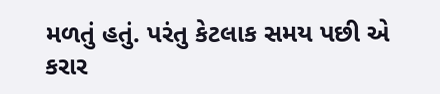મળતું હતું. પરંતુ કેટલાક સમય પછી એ કરાર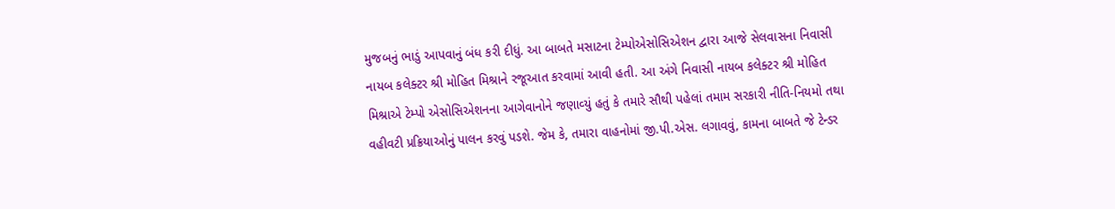મુજબનું ભાડું આપવાનું બંધ કરી દીધું. આ બાબતે મસાટના ટેમ્‍પોએસોસિએશન દ્વારા આજે સેલવાસના નિવાસી નાયબ કલેક્‍ટર શ્રી મોહિત મિશ્રાને રજૂઆત કરવામાં આવી હતી. આ અંગે નિવાસી નાયબ કલેક્‍ટર શ્રી મોહિત મિશ્રાએ ટેમ્‍પો એસોસિએશનના આગેવાનોને જણાવ્‍યું હતું કે તમારે સૌથી પહેલાં તમામ સરકારી નીતિ-નિયમો તથા વહીવટી પ્રક્રિયાઓનું પાલન કરવું પડશે. જેમ કે, તમારા વાહનોમાં જી.પી.એસ. લગાવવું, કામના બાબતે જે ટેન્‍ડર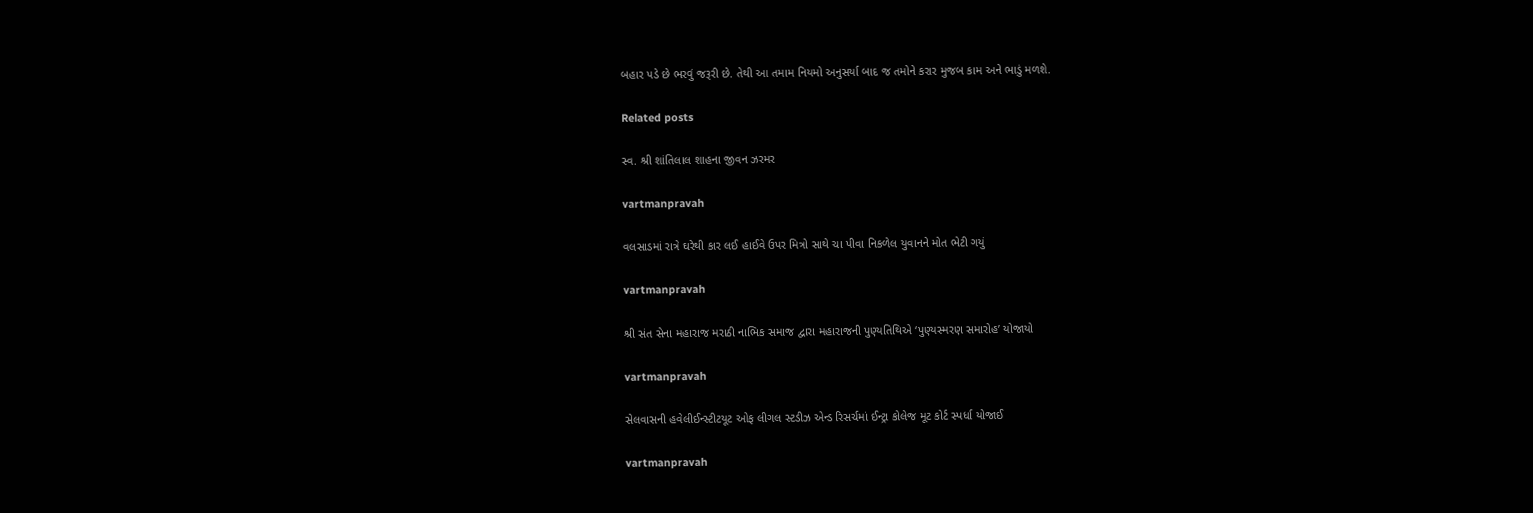બહાર પડે છે ભરવું જરૂરી છે. તેથી આ તમામ નિયમો અનુસર્યા બાદ જ તમોને કરાર મુજબ કામ અને ભાડું મળશે.

Related posts

સ્‍વ. શ્રી શાંતિલાલ શાહના જીવન ઝરમર

vartmanpravah

વલસાડમાં રાત્રે ઘરેથી કાર લઈ હાઈવે ઉપર મિત્રો સાથે ચા પીવા નિકળેલ યુવાનને મોત ભેટી ગયું

vartmanpravah

શ્રી સંત સેના મહારાજ મરાઠી નાભિક સમાજ દ્વારા મહારાજની પુણ્‍યતિથિએ ‘પુણ્‍યસ્‍મરણ સમારોહ’ યોજાયો

vartmanpravah

સેલવાસની હવેલીઈન્‍સ્‍ટીટયૂટ ઓફ લીગલ સ્‍ટડીઝ એન્‍ડ રિસર્ચમાં ઈન્‍ટ્રા કોલેજ મૂટ કોર્ટ સ્‍પર્ધા યોજાઈ

vartmanpravah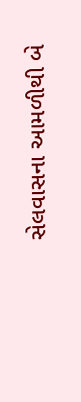સેલવાસના આમળીથી બે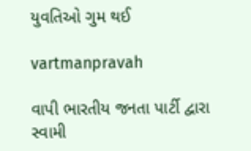યુવતિઓ ગુમ થઈ

vartmanpravah

વાપી ભારતીય જનતા પાર્ટી દ્વારા સ્‍વામી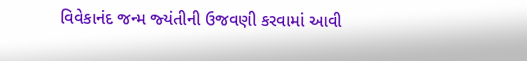વિવેકાનંદ જન્‍મ જ્‍યંતીની ઉજવણી કરવામાં આવી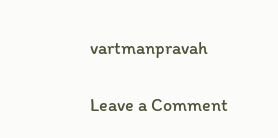vartmanpravah

Leave a Comment